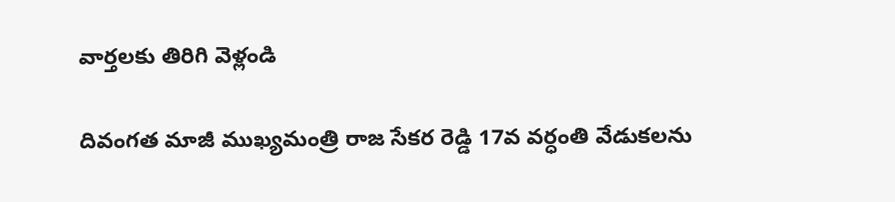వార్తలకు తిరిగి వెళ్లండి

దివంగత మాజీ ముఖ్యమంత్రి రాజ సేకర రెడ్డి 17వ వర్ధంతి వేడుకలను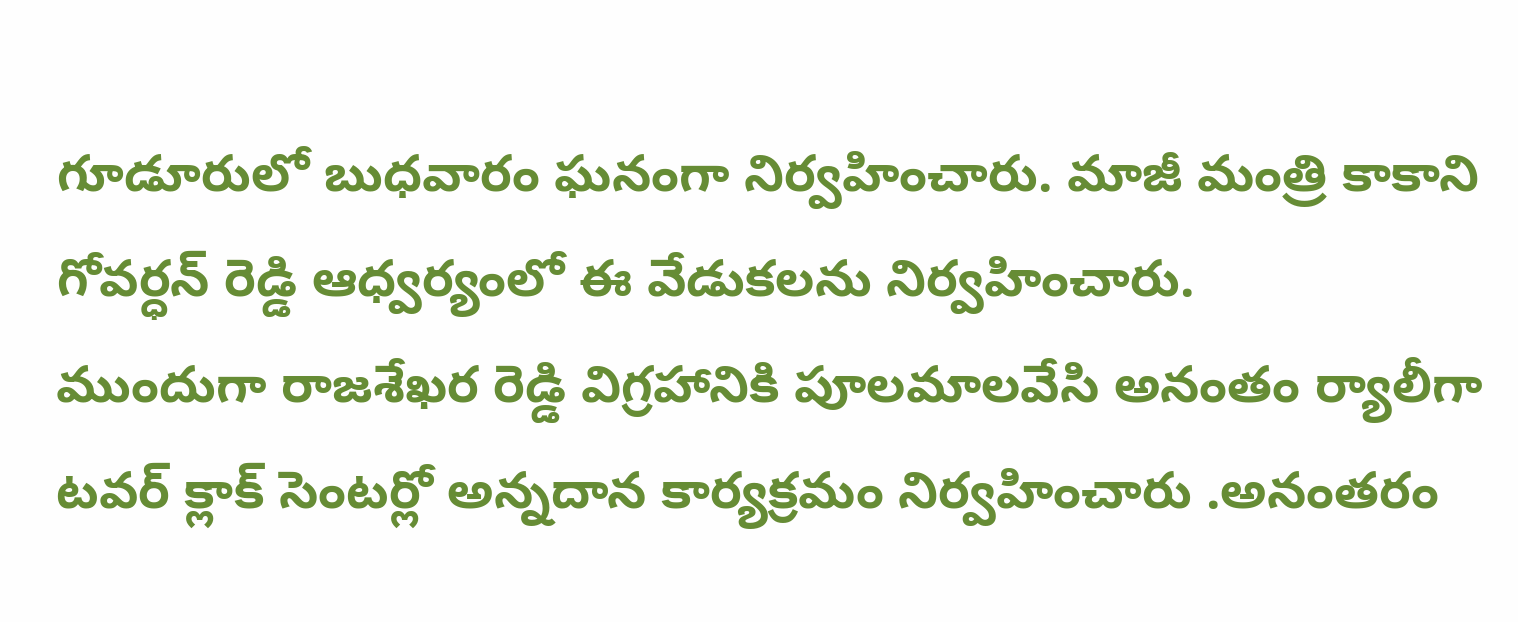గూడూరులో బుధవారం ఘనంగా నిర్వహించారు. మాజీ మంత్రి కాకాని గోవర్ధన్ రెడ్డి ఆధ్వర్యంలో ఈ వేడుకలను నిర్వహించారు.
ముందుగా రాజశేఖర రెడ్డి విగ్రహానికి పూలమాలవేసి అనంతం ర్యాలీగా టవర్ క్లాక్ సెంటర్లో అన్నదాన కార్యక్రమం నిర్వహించారు .అనంతరం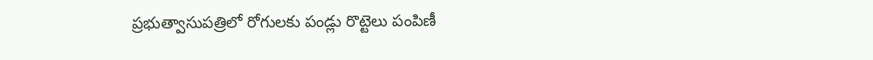ప్రభుత్వాసుపత్రిలో రోగులకు పండ్లు రొట్టెలు పంపిణీ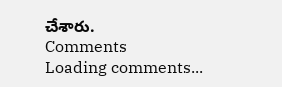చేశారు.
Comments
Loading comments...